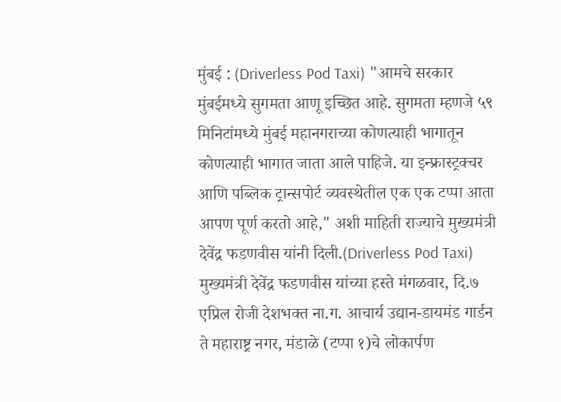मुंबई : (Driverless Pod Taxi) "आमचे सरकार मुंबईमध्ये सुगमता आणू इच्छित आहे. सुगमता म्हणजे ५९ मिनिटांमध्ये मुंबई महानगराच्या कोणत्याही भागातून कोणत्याही भागात जाता आले पाहिजे. या इन्फ्रास्ट्रक्चर आणि पब्लिक ट्रान्सपोर्ट व्यवस्थेतील एक एक टप्पा आता आपण पूर्ण करतो आहे," अशी माहिती राज्याचे मुख्यमंत्री देवेंद्र फडणवीस यांनी दिली.(Driverless Pod Taxi)
मुख्यमंत्री देवेंद्र फडणवीस यांच्या हस्ते मंगळवार, दि.७ एप्रिल रोजी देशभक्त ना.ग. आचार्य उद्यान-डायमंड गार्डन ते महाराष्ट्र नगर, मंडाळे (टप्पा १)चे लोकार्पण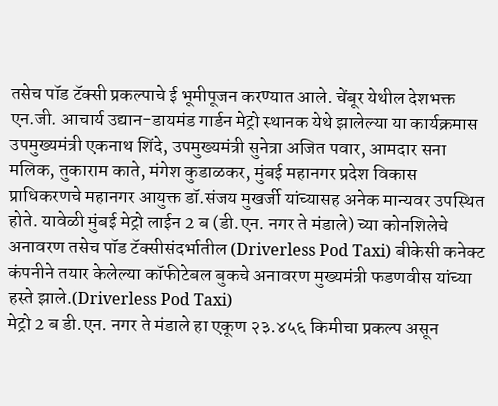तसेच पॉड टॅक्सी प्रकल्पाचे ई भूमीपूजन करण्यात आले. चेंबूर येथील देशभक्त एन.जी. आचार्य उद्यान-डायमंड गार्डन मेट्रो स्थानक येथे झालेल्या या कार्यक्रमास उपमुख्यमंत्री एकनाथ शिंदे, उपमुख्यमंत्री सुनेत्रा अजित पवार, आमदार सना मलिक, तुकाराम काते, मंगेश कुडाळकर, मुंबई महानगर प्रदेश विकास प्राधिकरणचे महानगर आयुक्त डॉ.संजय मुखर्जी यांच्यासह अनेक मान्यवर उपस्थित होते. यावेळी मुंबई मेट्रो लाईन 2 ब (डी.एन. नगर ते मंडाले) च्या कोनशिलेचे अनावरण तसेच पॉड टॅक्सीसंदर्भातील (Driverless Pod Taxi) बीकेसी कनेक्ट कंपनीने तयार केलेल्या कॉफीटेबल बुकचे अनावरण मुख्यमंत्री फडणवीस यांच्या हस्ते झाले.(Driverless Pod Taxi)
मेट्रो 2 ब डी.एन. नगर ते मंडाले हा एकूण २३.४५६ किमीचा प्रकल्प असून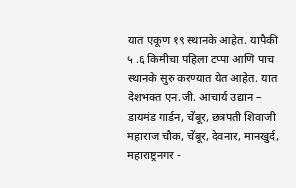यात एकूण १९ स्थानके आहेत. यापैकी ५ .६ किमीचा पहिला टप्पा आणि पाच स्थानके सुरु करण्यात येत आहेत. यात देशभक्त एन.जी. आचार्य उद्यान – डायमंड गार्डन, चेंबूर, छत्रपती शिवाजी महाराज चौक, चेंबूर, देवनार, मानखुर्द, महाराष्ट्रनगर -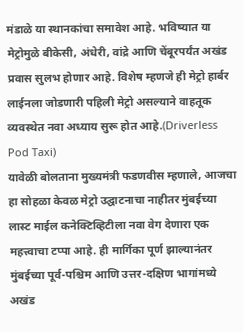मंडाळे या स्थानकांचा समावेश आहे. भविष्यात या मेट्रोमुळे बीकेसी, अंधेरी, वांद्रे आणि चेंबूरपर्यंत अखंड प्रवास सुलभ होणार आहे. विशेष म्हणजे ही मेट्रो हार्बर लाईनला जोडणारी पहिली मेट्रो असल्याने वाहतूक व्यवस्थेत नवा अध्याय सुरू होत आहे.(Driverless Pod Taxi)
यावेळी बोलताना मुख्यमंत्री फडणवीस म्हणाले, आजचा हा सोहळा केवळ मेट्रो उद्घाटनाचा नाहीतर मुंबईच्या लास्ट माईल कनेक्टिव्हिटीला नवा वेग देणारा एक महत्त्वाचा टप्पा आहे. ही मार्गिका पूर्ण झाल्यानंतर मुंबईच्या पूर्व-पश्चिम आणि उत्तर-दक्षिण भागांमध्ये अखंड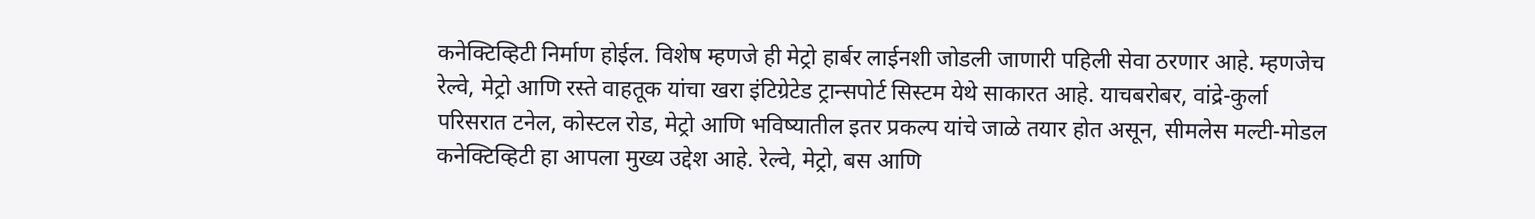कनेक्टिव्हिटी निर्माण होईल. विशेष म्हणजे ही मेट्रो हार्बर लाईनशी जोडली जाणारी पहिली सेवा ठरणार आहे. म्हणजेच रेल्वे, मेट्रो आणि रस्ते वाहतूक यांचा खरा इंटिग्रेटेड ट्रान्सपोर्ट सिस्टम येथे साकारत आहे. याचबरोबर, वांद्रे-कुर्ला परिसरात टनेल, कोस्टल रोड, मेट्रो आणि भविष्यातील इतर प्रकल्प यांचे जाळे तयार होत असून, सीमलेस मल्टी-मोडल कनेक्टिव्हिटी हा आपला मुख्य उद्देश आहे. रेल्वे, मेट्रो, बस आणि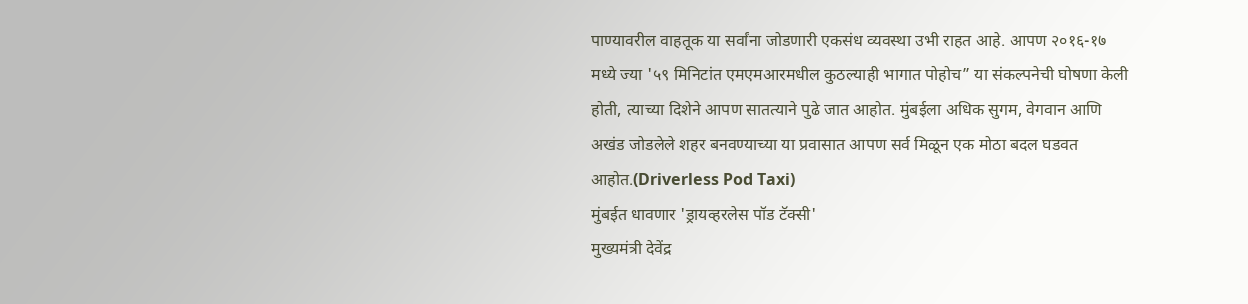पाण्यावरील वाहतूक या सर्वांना जोडणारी एकसंध व्यवस्था उभी राहत आहे. आपण २०१६-१७ मध्ये ज्या '५९ मिनिटांत एमएमआरमधील कुठल्याही भागात पोहोच” या संकल्पनेची घोषणा केली होती, त्याच्या दिशेने आपण सातत्याने पुढे जात आहोत. मुंबईला अधिक सुगम, वेगवान आणि अखंड जोडलेले शहर बनवण्याच्या या प्रवासात आपण सर्व मिळून एक मोठा बदल घडवत आहोत.(Driverless Pod Taxi)
मुंबईत धावणार 'ड्रायव्हरलेस पॉड टॅक्सी'
मुख्यमंत्री देवेंद्र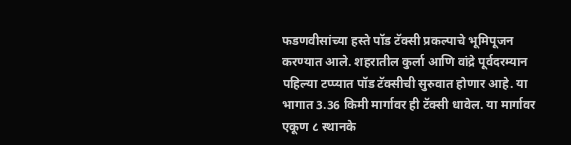फडणवीसांच्या हस्ते पॉड टॅक्सी प्रकल्पाचे भूमिपूजन करण्यात आले. शहरातील कुर्ला आणि वांद्रे पूर्वदरम्यान पहिल्या टप्प्यात पॉड टॅक्सीची सुरुवात होणार आहे. या भागात 3.36 किमी मार्गावर ही टॅक्सी धावेल. या मार्गावर एकूण ८ स्थानके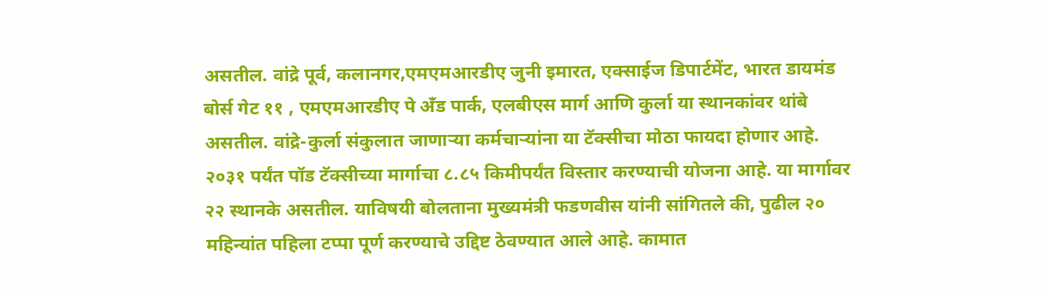असतील. वांद्रे पूर्व, कलानगर,एमएमआरडीए जुनी इमारत, एक्साईज डिपार्टमेंट, भारत डायमंड बोर्स गेट ११ , एमएमआरडीए पे अँड पार्क, एलबीएस मार्ग आणि कुर्ला या स्थानकांवर थांबे असतील. वांद्रे-कुर्ला संकुलात जाणाऱ्या कर्मचाऱ्यांना या टॅक्सीचा मोठा फायदा होणार आहे. २०३१ पर्यंत पॉड टॅक्सीच्या मार्गाचा ८.८५ किमीपर्यंत विस्तार करण्याची योजना आहे. या मार्गावर २२ स्थानके असतील. याविषयी बोलताना मुख्यमंत्री फडणवीस यांनी सांगितले की, पुढील २० महिन्यांत पहिला टप्पा पूर्ण करण्याचे उद्दिष्ट ठेवण्यात आले आहे. कामात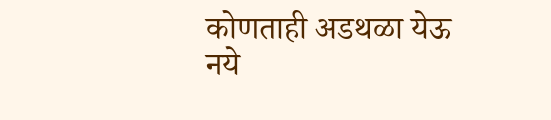कोणताही अडथळा येऊ नये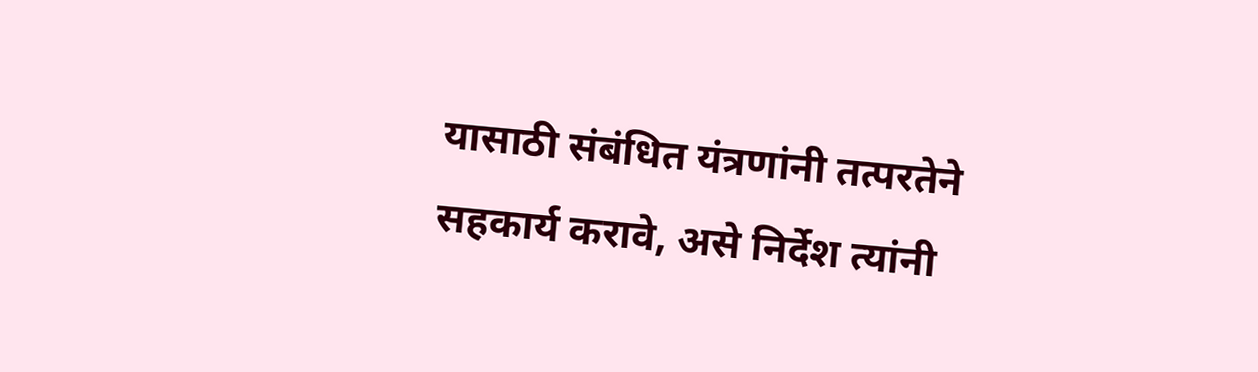यासाठी संबंधित यंत्रणांनी तत्परतेने सहकार्य करावे, असे निर्देश त्यांनी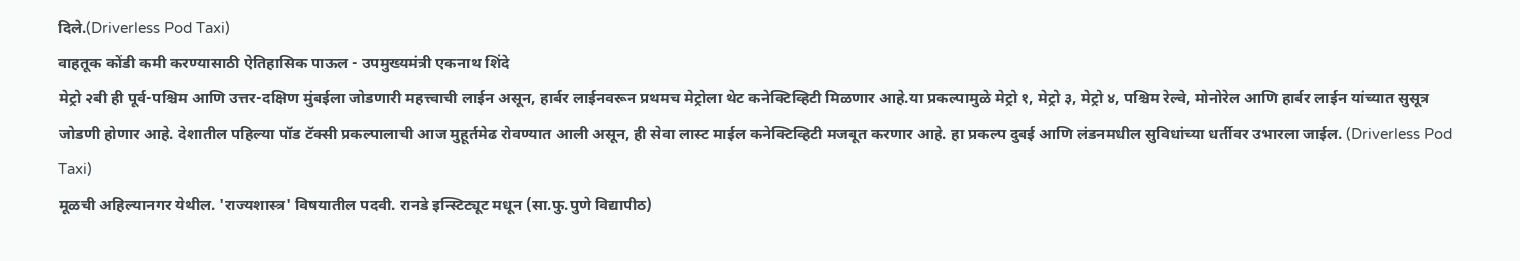दिले.(Driverless Pod Taxi)
वाहतूक कोंडी कमी करण्यासाठी ऐतिहासिक पाऊल - उपमुख्यमंत्री एकनाथ शिंदे
मेट्रो २बी ही पूर्व-पश्चिम आणि उत्तर-दक्षिण मुंबईला जोडणारी महत्त्वाची लाईन असून, हार्बर लाईनवरून प्रथमच मेट्रोला थेट कनेक्टिव्हिटी मिळणार आहे.या प्रकल्पामुळे मेट्रो १, मेट्रो ३, मेट्रो ४, पश्चिम रेल्वे, मोनोरेल आणि हार्बर लाईन यांच्यात सुसूत्र जोडणी होणार आहे. देशातील पहिल्या पॉड टॅक्सी प्रकल्पालाची आज मुहूर्तमेढ रोवण्यात आली असून, ही सेवा लास्ट माईल कनेक्टिव्हिटी मजबूत करणार आहे. हा प्रकल्प दुबई आणि लंडनमधील सुविधांच्या धर्तीवर उभारला जाईल. (Driverless Pod Taxi)
मूळची अहिल्यानगर येथील. 'राज्यशास्त्र' विषयातील पदवी. रानडे इन्स्टिट्यूट मधून (सा.फु.पुणे विद्यापीठ)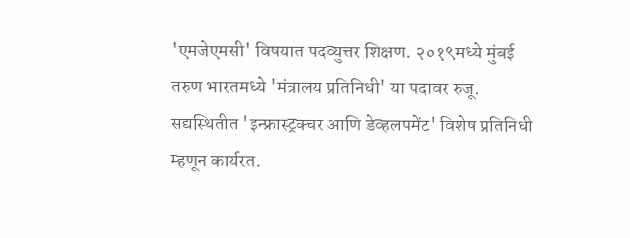'एमजेएमसी' विषयात पदव्युत्तर शिक्षण. २०१९मध्ये मुंबई तरुण भारतमध्ये 'मंत्रालय प्रतिनिधी' या पदावर रुजू. सद्यस्थितीत 'इन्फ्रास्ट्रक्चर आणि डेव्हलपमेंट' विशेष प्रतिनिधी म्हणून कार्यरत.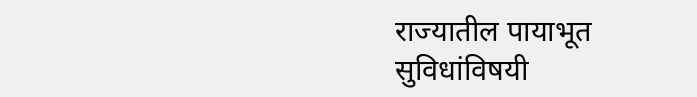राज्यातील पायाभूत सुविधांविषयी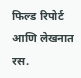फिल्ड रिपोर्ट आणि लेखनात रस.